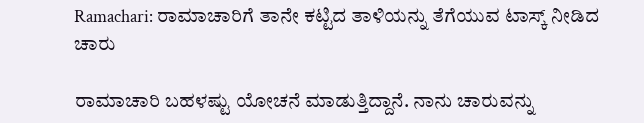Ramachari: ರಾಮಾಚಾರಿಗೆ ತಾನೇ ಕಟ್ಟಿದ ತಾಳಿಯನ್ನು ತೆಗೆಯುವ ಟಾಸ್ಕ್ ನೀಡಿದ ಚಾರು

ರಾಮಾಚಾರಿ ಬಹಳಷ್ಟು ಯೋಚನೆ ಮಾಡುತ್ತಿದ್ದಾನೆ. ನಾನು ಚಾರುವನ್ನು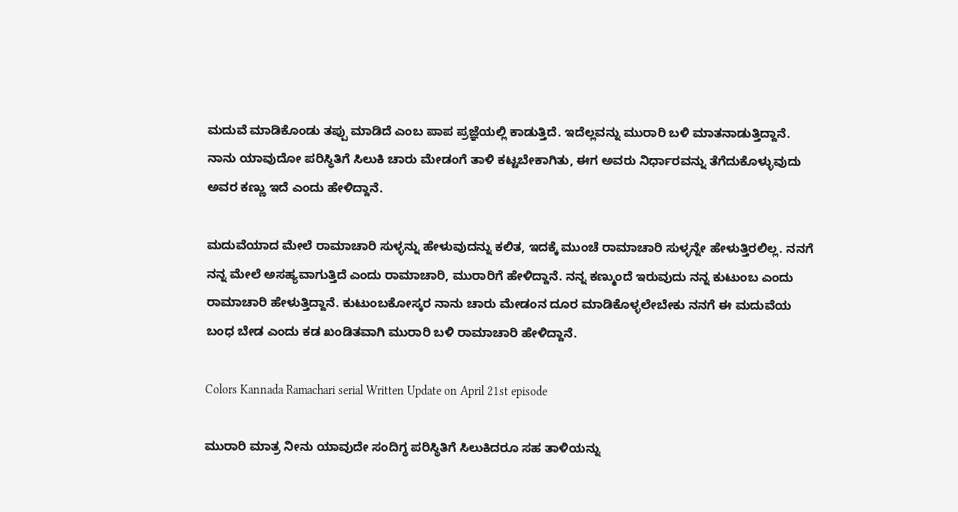ಮದುವೆ ಮಾಡಿಕೊಂಡು ತಪ್ಪು ಮಾಡಿದೆ ಎಂಬ ಪಾಪ ಪ್ರಜ್ಞೆಯಲ್ಲಿ ಕಾಡುತ್ತಿದೆ. ಇದೆಲ್ಲವನ್ನು ಮುರಾರಿ ಬಳಿ ಮಾತನಾಡುತ್ತಿದ್ದಾನೆ. ನಾನು ಯಾವುದೋ ಪರಿಸ್ಥಿತಿಗೆ ಸಿಲುಕಿ ಚಾರು ಮೇಡಂಗೆ ತಾಳಿ ಕಟ್ಟಬೇಕಾಗಿತು, ಈಗ ಅವರು ನಿರ್ಧಾರವನ್ನು ತೆಗೆದುಕೊಳ್ಳುವುದು ಅವರ ಕಣ್ಣು ಇದೆ ಎಂದು ಹೇಳಿದ್ದಾನೆ.

ಮದುವೆಯಾದ ಮೇಲೆ ರಾಮಾಚಾರಿ ಸುಳ್ಳನ್ನು ಹೇಳುವುದನ್ನು ಕಲಿತ, ಇದಕ್ಕೆ ಮುಂಚೆ ರಾಮಾಚಾರಿ ಸುಳ್ಳನ್ನೇ ಹೇಳುತ್ತಿರಲಿಲ್ಲ. ನನಗೆ ನನ್ನ ಮೇಲೆ ಅಸಹ್ಯವಾಗುತ್ತಿದೆ ಎಂದು ರಾಮಾಚಾರಿ, ಮುರಾರಿಗೆ ಹೇಳಿದ್ದಾನೆ. ನನ್ನ ಕಣ್ಮುಂದೆ ಇರುವುದು ನನ್ನ ಕುಟುಂಬ ಎಂದು ರಾಮಾಚಾರಿ ಹೇಳುತ್ತಿದ್ದಾನೆ. ಕುಟುಂಬಕೋಸ್ಕರ ನಾನು ಚಾರು ಮೇಡಂನ ದೂರ ಮಾಡಿಕೊಳ್ಳಲೇಬೇಕು ನನಗೆ ಈ ಮದುವೆಯ ಬಂಧ ಬೇಡ ಎಂದು ಕಡ ಖಂಡಿತವಾಗಿ ಮುರಾರಿ ಬಳಿ ರಾಮಾಚಾರಿ ಹೇಳಿದ್ದಾನೆ.

Colors Kannada Ramachari serial Written Update on April 21st episode

ಮುರಾರಿ ಮಾತ್ರ ನೀನು ಯಾವುದೇ ಸಂದಿಗ್ಧ ಪರಿಸ್ಥಿತಿಗೆ ಸಿಲುಕಿದರೂ ಸಹ ತಾಳಿಯನ್ನು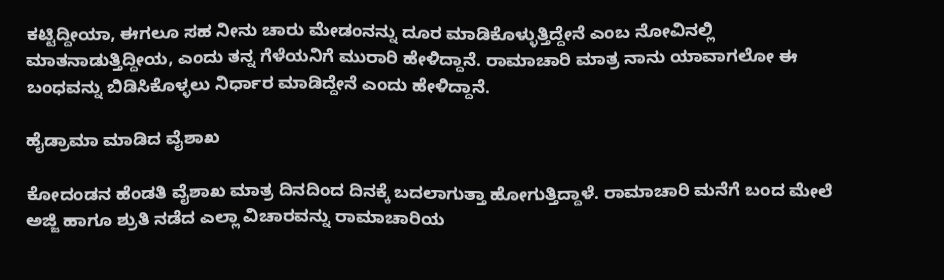ಕಟ್ಟಿದ್ದೀಯಾ, ಈಗಲೂ ಸಹ ನೀನು ಚಾರು ಮೇಡಂನನ್ನು ದೂರ ಮಾಡಿಕೊಳ್ಳುತ್ತಿದ್ದೇನೆ ಎಂಬ ನೋವಿನಲ್ಲಿ ಮಾತನಾಡುತ್ತಿದ್ದೀಯ, ಎಂದು ತನ್ನ ಗೆಳೆಯನಿಗೆ ಮುರಾರಿ ಹೇಳಿದ್ದಾನೆ. ರಾಮಾಚಾರಿ ಮಾತ್ರ ನಾನು ಯಾವಾಗಲೋ ಈ ಬಂಧವನ್ನು ಬಿಡಿಸಿಕೊಳ್ಳಲು ನಿರ್ಧಾರ ಮಾಡಿದ್ದೇನೆ ಎಂದು ಹೇಳಿದ್ದಾನೆ.

ಹೈಡ್ರಾಮಾ ಮಾಡಿದ ವೈಶಾಖ

ಕೋದಂಡನ ಹೆಂಡತಿ ವೈಶಾಖ ಮಾತ್ರ ದಿನದಿಂದ ದಿನಕ್ಕೆ ಬದಲಾಗುತ್ತಾ ಹೋಗುತ್ತಿದ್ದಾಳೆ. ರಾಮಾಚಾರಿ ಮನೆಗೆ ಬಂದ ಮೇಲೆ ಅಜ್ಜಿ ಹಾಗೂ ಶ್ರುತಿ ನಡೆದ ಎಲ್ಲಾ ವಿಚಾರವನ್ನು ರಾಮಾಚಾರಿಯ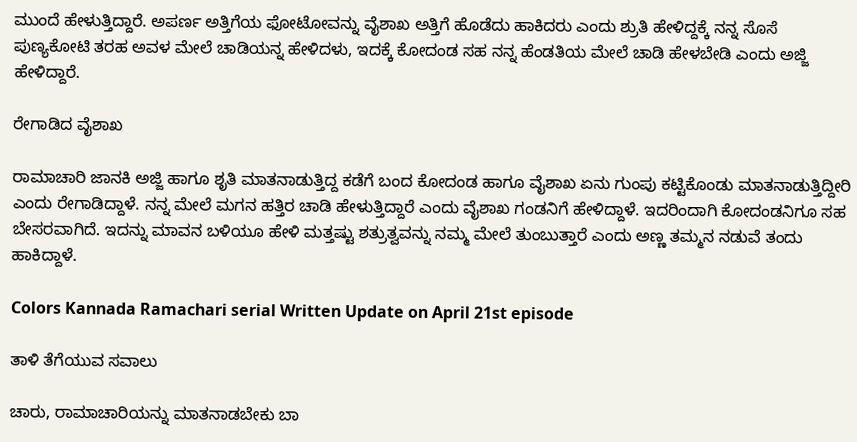ಮುಂದೆ ಹೇಳುತ್ತಿದ್ದಾರೆ. ಅಪರ್ಣ ಅತ್ತಿಗೆಯ ಫೋಟೋವನ್ನು ವೈಶಾಖ ಅತ್ತಿಗೆ ಹೊಡೆದು ಹಾಕಿದರು ಎಂದು ಶ್ರುತಿ ಹೇಳಿದ್ದಕ್ಕೆ ನನ್ನ ಸೊಸೆ ಪುಣ್ಯಕೋಟಿ ತರಹ ಅವಳ ಮೇಲೆ ಚಾಡಿಯನ್ನ ಹೇಳಿದಳು, ಇದಕ್ಕೆ ಕೋದಂಡ ಸಹ ನನ್ನ ಹೆಂಡತಿಯ ಮೇಲೆ ಚಾಡಿ ಹೇಳಬೇಡಿ ಎಂದು ಅಜ್ಜಿ ಹೇಳಿದ್ದಾರೆ.

ರೇಗಾಡಿದ ವೈಶಾಖ

ರಾಮಾಚಾರಿ ಜಾನಕಿ ಅಜ್ಜಿ ಹಾಗೂ ಶೃತಿ ಮಾತನಾಡುತ್ತಿದ್ದ ಕಡೆಗೆ ಬಂದ ಕೋದಂಡ ಹಾಗೂ ವೈಶಾಖ ಏನು ಗುಂಪು ಕಟ್ಟಿಕೊಂಡು ಮಾತನಾಡುತ್ತಿದ್ದೀರಿ ಎಂದು ರೇಗಾಡಿದ್ದಾಳೆ. ನನ್ನ ಮೇಲೆ ಮಗನ ಹತ್ತಿರ ಚಾಡಿ ಹೇಳುತ್ತಿದ್ದಾರೆ ಎಂದು ವೈಶಾಖ ಗಂಡನಿಗೆ ಹೇಳಿದ್ದಾಳೆ. ಇದರಿಂದಾಗಿ ಕೋದಂಡನಿಗೂ ಸಹ ಬೇಸರವಾಗಿದೆ. ಇದನ್ನು ಮಾವನ ಬಳಿಯೂ ಹೇಳಿ ಮತ್ತಷ್ಟು ಶತ್ರುತ್ವವನ್ನು ನಮ್ಮ ಮೇಲೆ ತುಂಬುತ್ತಾರೆ ಎಂದು ಅಣ್ಣ ತಮ್ಮನ ನಡುವೆ ತಂದು ಹಾಕಿದ್ದಾಳೆ.

Colors Kannada Ramachari serial Written Update on April 21st episode

ತಾಳಿ ತೆಗೆಯುವ ಸವಾಲು

ಚಾರು, ರಾಮಾಚಾರಿಯನ್ನು ಮಾತನಾಡಬೇಕು ಬಾ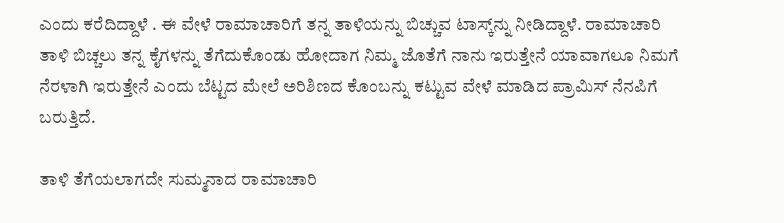ಎಂದು ಕರೆದಿದ್ದಾಳೆ . ಈ ವೇಳೆ ರಾಮಾಚಾರಿಗೆ ತನ್ನ ತಾಳಿಯನ್ನು ಬಿಚ್ಚುವ ಟಾಸ್ಕ್‌ನ್ನು ನೀಡಿದ್ದಾಳೆ. ರಾಮಾಚಾರಿ ತಾಳಿ ಬಿಚ್ಚಲು ತನ್ನ ಕೈಗಳನ್ನು ತೆಗೆದುಕೊಂಡು ಹೋದಾಗ ನಿಮ್ಮ ಜೊತೆಗೆ ನಾನು ಇರುತ್ತೇನೆ ಯಾವಾಗಲೂ ನಿಮಗೆ ನೆರಳಾಗಿ ಇರುತ್ತೇನೆ ಎಂದು ಬೆಟ್ಟದ ಮೇಲೆ ಅರಿಶಿಣದ ಕೊಂಬನ್ನು ಕಟ್ಟುವ ವೇಳೆ ಮಾಡಿದ ಪ್ರಾಮಿಸ್ ನೆನಪಿಗೆ ಬರುತ್ತಿದೆ.

ತಾಳಿ ತೆಗೆಯಲಾಗದೇ ಸುಮ್ಮನಾದ ರಾಮಾಚಾರಿ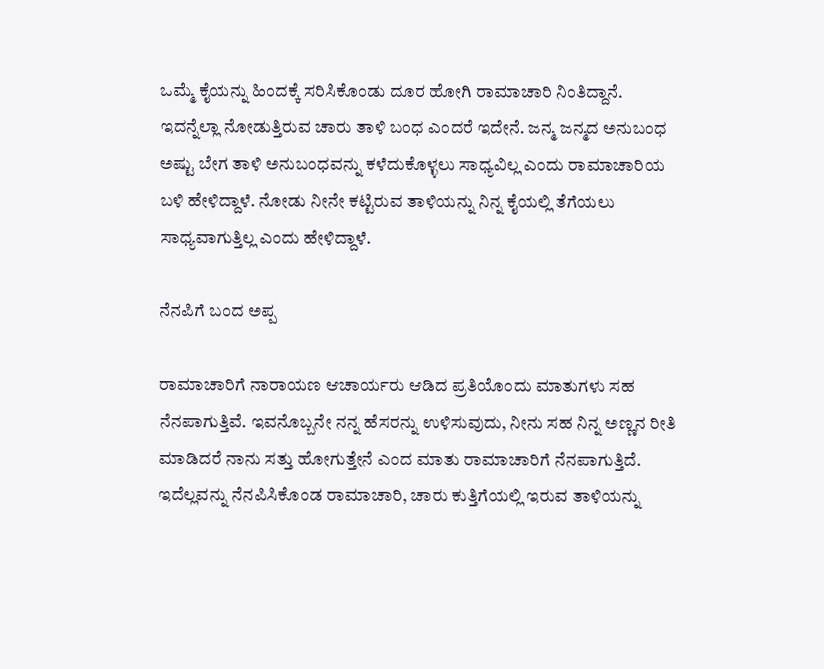ಒಮ್ಮೆ ಕೈಯನ್ನು ಹಿಂದಕ್ಕೆ ಸರಿಸಿಕೊಂಡು ದೂರ ಹೋಗಿ ರಾಮಾಚಾರಿ ನಿಂತಿದ್ದಾನೆ. ಇದನ್ನೆಲ್ಲಾ ನೋಡುತ್ತಿರುವ ಚಾರು ತಾಳಿ ಬಂಧ ಎಂದರೆ ಇದೇನೆ. ಜನ್ಮ ಜನ್ಮದ ಅನುಬಂಧ ಅಷ್ಟು ಬೇಗ ತಾಳಿ ಅನುಬಂಧವನ್ನು ಕಳೆದುಕೊಳ್ಳಲು ಸಾಧ್ಯವಿಲ್ಲ ಎಂದು ರಾಮಾಚಾರಿಯ ಬಳಿ ಹೇಳಿದ್ದಾಳೆ. ನೋಡು ನೀನೇ ಕಟ್ಟಿರುವ ತಾಳಿಯನ್ನು ನಿನ್ನ ಕೈಯಲ್ಲಿ ತೆಗೆಯಲು ಸಾಧ್ಯವಾಗುತ್ತಿಲ್ಲ ಎಂದು ಹೇಳಿದ್ದಾಳೆ.

ನೆನಪಿಗೆ ಬಂದ ಅಪ್ಪ

ರಾಮಾಚಾರಿಗೆ ನಾರಾಯಣ ಆಚಾರ್ಯರು ಆಡಿದ ಪ್ರತಿಯೊಂದು ಮಾತುಗಳು ಸಹ ನೆನಪಾಗುತ್ತಿವೆ. ಇವನೊಬ್ಬನೇ ನನ್ನ ಹೆಸರನ್ನು ಉಳಿಸುವುದು, ನೀನು ಸಹ ನಿನ್ನ ಅಣ್ಣನ ರೀತಿ ಮಾಡಿದರೆ ನಾನು ಸತ್ತು ಹೋಗುತ್ತೇನೆ ಎಂದ ಮಾತು ರಾಮಾಚಾರಿಗೆ ನೆನಪಾಗುತ್ತಿದೆ. ಇದೆಲ್ಲವನ್ನು ನೆನಪಿಸಿಕೊಂಡ ರಾಮಾಚಾರಿ, ಚಾರು ಕುತ್ತಿಗೆಯಲ್ಲಿ ಇರುವ ತಾಳಿಯನ್ನು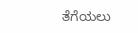ತೆಗೆಯಲು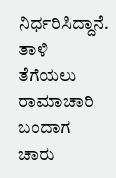ನಿರ್ಧರಿಸಿದ್ದಾನೆ. ತಾಳಿ ತೆಗೆಯಲು ರಾಮಾಚಾರಿ ಬಂದಾಗ ಚಾರು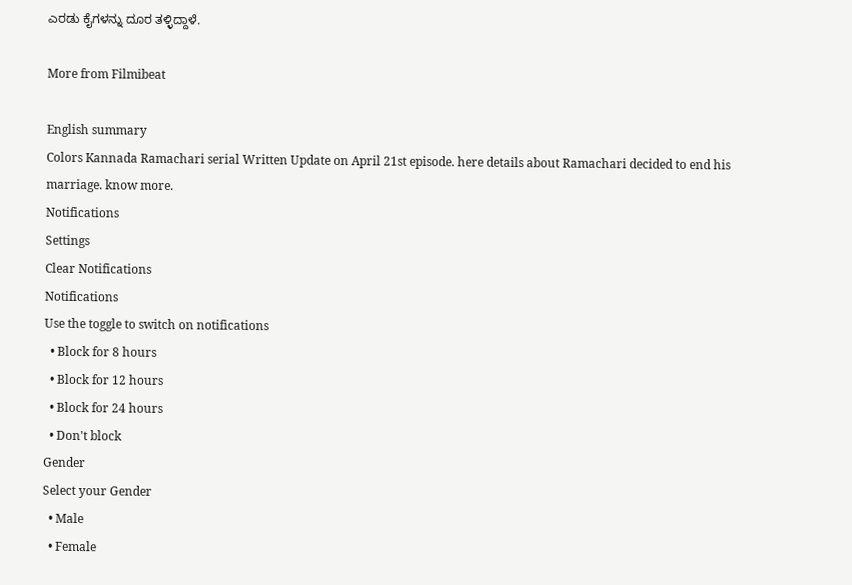ಎರಡು ಕೈಗಳನ್ನು ದೂರ ತಳ್ಳಿದ್ದಾಳೆ.

More from Filmibeat

English summary
Colors Kannada Ramachari serial Written Update on April 21st episode. here details about Ramachari decided to end his marriage. know more.
Notifications
Settings
Clear Notifications
Notifications
Use the toggle to switch on notifications
  • Block for 8 hours
  • Block for 12 hours
  • Block for 24 hours
  • Don't block
Gender
Select your Gender
  • Male
  • Female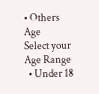• Others
Age
Select your Age Range
  • Under 18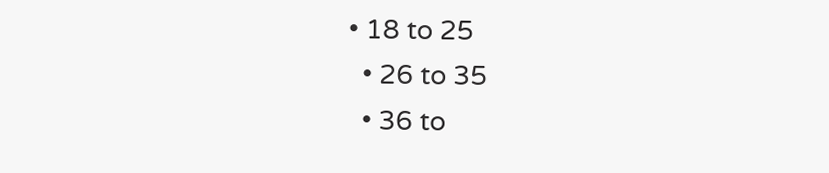• 18 to 25
  • 26 to 35
  • 36 to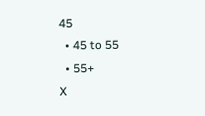45
  • 45 to 55
  • 55+
X